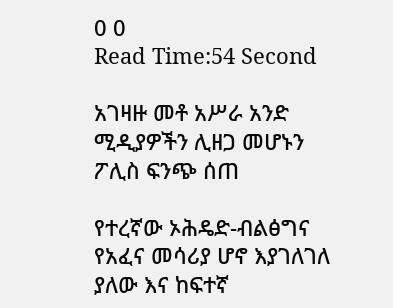0 0
Read Time:54 Second

አገዛዙ መቶ አሥራ አንድ ሚዲያዎችን ሊዘጋ መሆኑን ፖሊስ ፍንጭ ሰጠ

የተረኛው ኦሕዴድ-ብልፅግና የአፈና መሳሪያ ሆኖ እያገለገለ ያለው እና ከፍተኛ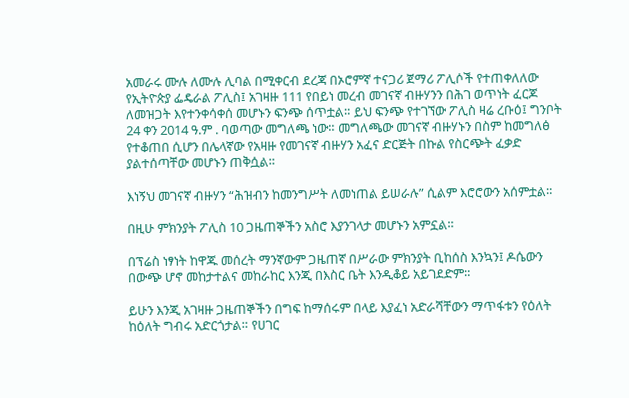አመራሩ ሙሉ ለሙሉ ሊባል በሚቀርብ ደረጃ በኦሮምኛ ተናጋሪ ጀማሪ ፖሊሶች የተጠቀለለው የኢትዮጵያ ፌዴራል ፖሊስ፤ አገዛዙ 111 የበይነ መረብ መገናኛ ብዙሃንን በሕገ ወጥነት ፈርጆ ለመዝጋት እየተንቀሳቀሰ መሆኑን ፍንጭ ሰጥቷል። ይህ ፍንጭ የተገኘው ፖሊስ ዛሬ ረቡዕ፤ ግንቦት 24 ቀን 2014 ዓ.ም . ባወጣው መግለጫ ነው። መግለጫው መገናኛ ብዙሃኑን በስም ከመግለፅ የተቆጠበ ሲሆን በሌላኛው የአዛዙ የመገናኛ ብዙሃን አፈና ድርጅት በኩል የስርጭት ፈቃድ ያልተሰጣቸው መሆኑን ጠቅሷል።

እነኝህ መገናኛ ብዙሃን “ሕዝብን ከመንግሥት ለመነጠል ይሠራሉ” ሲልም እሮሮውን አሰምቷል።

በዚሁ ምክንያት ፖሊስ 10 ጋዜጠኞችን አስሮ እያንገላታ መሆኑን አምኗል።

በፕሬስ ነፃነት ከዋጁ መሰረት ማንኛውም ጋዜጠኛ በሥራው ምክንያት ቢከሰስ እንኳን፤ ዶሴውን በውጭ ሆኖ መከታተልና መከራከር እንጂ በእስር ቤት እንዲቆይ አይገደድም።

ይሁን እንጂ አገዛዙ ጋዜጠኞችን በግፍ ከማሰሩም በላይ እያፈነ አድራሻቸውን ማጥፋቱን የዕለት ከዕለት ግብሩ አድርጎታል። የሀገር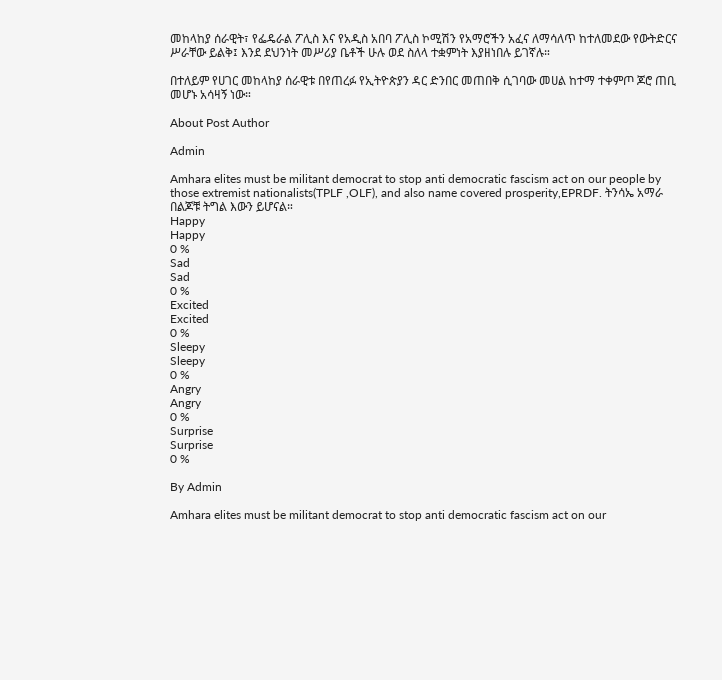መከላከያ ሰራዊት፣ የፌዴራል ፖሊስ እና የአዲስ አበባ ፖሊስ ኮሚሽን የአማሮችን አፈና ለማሳለጥ ከተለመደው የውትድርና ሥራቸው ይልቅ፤ እንደ ደህንነት መሥሪያ ቤቶች ሁሉ ወደ ስለላ ተቋምነት እያዘነበሉ ይገኛሉ።

በተለይም የሀገር መከላከያ ሰራዊቱ በየጠረፉ የኢትዮጵያን ዳር ድንበር መጠበቅ ሲገባው መሀል ከተማ ተቀምጦ ጆሮ ጠቢ መሆኑ አሳዛኝ ነው።

About Post Author

Admin

Amhara elites must be militant democrat to stop anti democratic fascism act on our people by those extremist nationalists(TPLF ,OLF), and also name covered prosperity,EPRDF. ትንሳኤ አማራ በልጆቹ ትግል እውን ይሆናል።
Happy
Happy
0 %
Sad
Sad
0 %
Excited
Excited
0 %
Sleepy
Sleepy
0 %
Angry
Angry
0 %
Surprise
Surprise
0 %

By Admin

Amhara elites must be militant democrat to stop anti democratic fascism act on our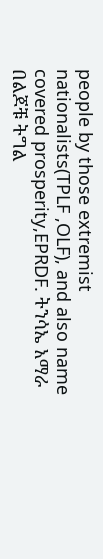people by those extremist nationalists(TPLF ,OLF), and also name covered prosperity,EPRDF. ትንሳኤ አማራ በልጆቹ ትግል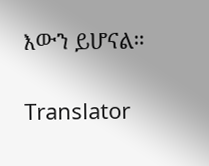እውን ይሆናል።

Translator